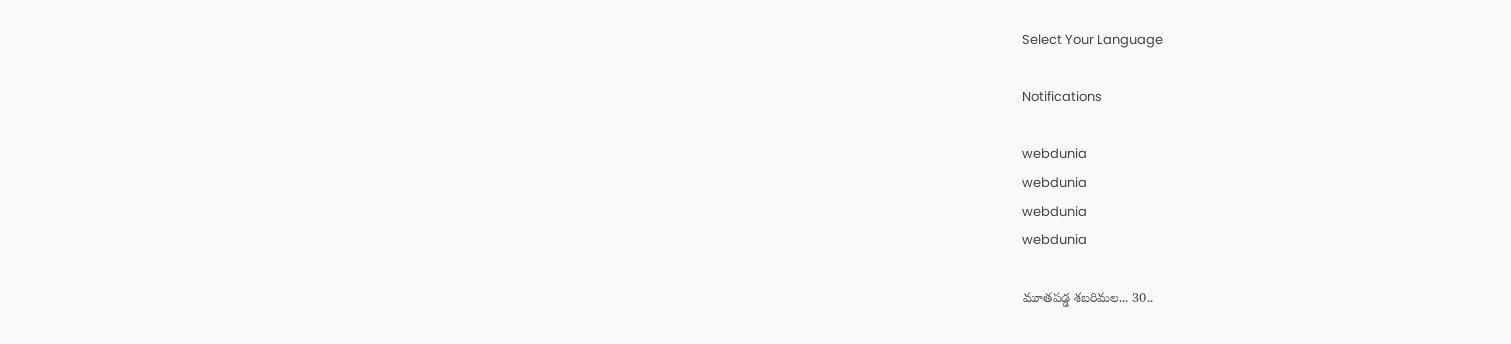Select Your Language

Notifications

webdunia
webdunia
webdunia
webdunia

మూతపడ్డ శబరిమల... 30..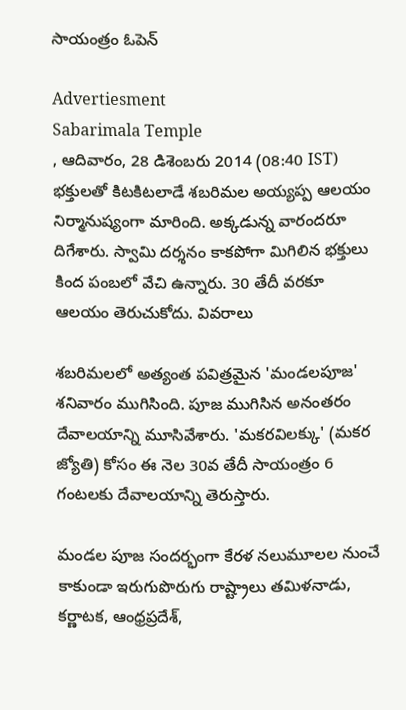సాయంత్రం ఓపెన్

Advertiesment
Sabarimala Temple
, ఆదివారం, 28 డిశెంబరు 2014 (08:40 IST)
భక్తులతో కిటకిటలాడే శబరిమల అయ్యప్ప ఆలయం నిర్మానుష్యంగా మారింది. అక్కడున్న వారందరూ దిగేశారు. స్వామి దర్శనం కాకపోగా మిగిలిన భక్తులు కింద పంబలో వేచి ఉన్నారు. 30 తేదీ వరకూ ఆలయం తెరుచుకోదు. వివరాలు

శబరిమలలో అత్యంత పవిత్రమైన 'మండలపూజ'  శనివారం ముగిసింది. పూజ ముగిసిన అనంతరం దేవాలయాన్ని మూసివేశారు. 'మకరవిలక్కు' (మకర జ్యోతి) కోసం ఈ నెల 30వ తేదీ సాయంత్రం 6 గంటలకు దేవాలయాన్ని తెరుస్తారు.

మండల పూజ సందర్భంగా కేరళ నలుమూలల నుంచే కాకుండా ఇరుగుపొరుగు రాష్ట్రాలు తమిళనాడు, కర్ణాటక, ఆంధ్రప్రదేశ్,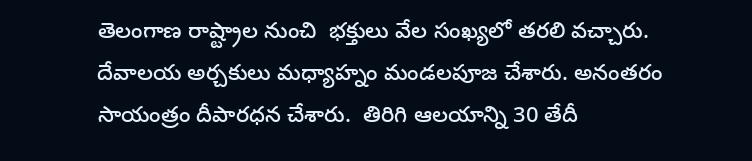తెలంగాణ రాష్ట్రాల నుంచి  భక్తులు వేల సంఖ్యలో తరలి వచ్చారు. దేవాలయ అర్చకులు మధ్యాహ్నం మండలపూజ చేశారు. అనంతరం సాయంత్రం దీపారధన చేశారు.  తిరిగి ఆలయాన్ని 30 తేదీ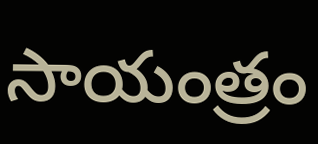సాయంత్రం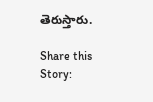తెరుస్తారు.

Share this Story: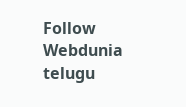Follow Webdunia telugu